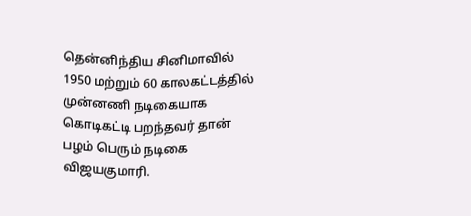தென்னிந்திய சினிமாவில் 1950 மற்றும் 60 காலகட்டத்தில் முன்னணி நடிகையாக கொடிகட்டி பறந்தவர் தான் பழம் பெரும் நடிகை விஜயகுமாரி.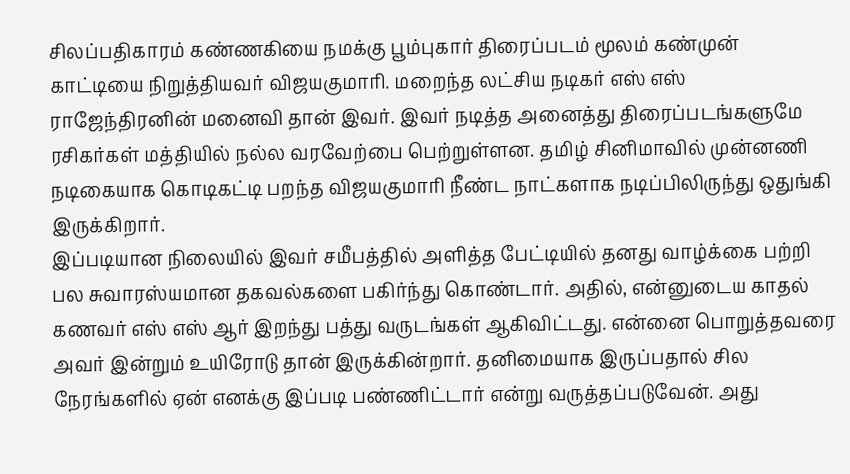சிலப்பதிகாரம் கண்ணகியை நமக்கு பூம்புகார் திரைப்படம் மூலம் கண்முன் காட்டியை நிறுத்தியவர் விஜயகுமாரி. மறைந்த லட்சிய நடிகர் எஸ் எஸ் ராஜேந்திரனின் மனைவி தான் இவர். இவர் நடித்த அனைத்து திரைப்படங்களுமே ரசிகர்கள் மத்தியில் நல்ல வரவேற்பை பெற்றுள்ளன. தமிழ் சினிமாவில் முன்னணி நடிகையாக கொடிகட்டி பறந்த விஜயகுமாரி நீண்ட நாட்களாக நடிப்பிலிருந்து ஒதுங்கி இருக்கிறார்.
இப்படியான நிலையில் இவர் சமீபத்தில் அளித்த பேட்டியில் தனது வாழ்க்கை பற்றி பல சுவாரஸ்யமான தகவல்களை பகிர்ந்து கொண்டார். அதில், என்னுடைய காதல் கணவர் எஸ் எஸ் ஆர் இறந்து பத்து வருடங்கள் ஆகிவிட்டது. என்னை பொறுத்தவரை அவர் இன்றும் உயிரோடு தான் இருக்கின்றார். தனிமையாக இருப்பதால் சில நேரங்களில் ஏன் எனக்கு இப்படி பண்ணிட்டார் என்று வருத்தப்படுவேன். அது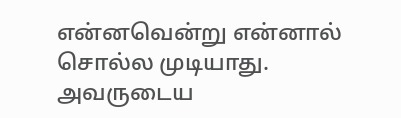என்னவென்று என்னால் சொல்ல முடியாது. அவருடைய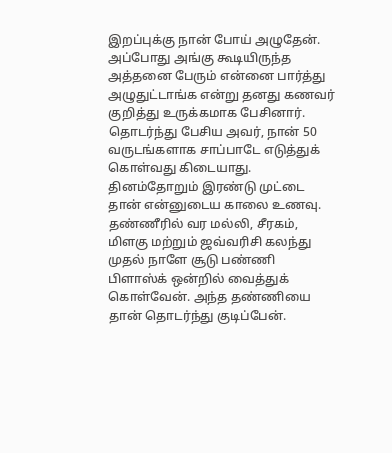இறப்புக்கு நான் போய் அழுதேன். அப்போது அங்கு கூடியிருந்த அத்தனை பேரும் என்னை பார்த்து அழுதுட்டாங்க என்று தனது கணவர் குறித்து உருக்கமாக பேசினார்.
தொடர்ந்து பேசிய அவர், நான் 50 வருடங்களாக சாப்பாடே எடுத்துக் கொள்வது கிடையாது. தினம்தோறும் இரண்டு முட்டை தான் என்னுடைய காலை உணவு. தண்ணீரில் வர மல்லி, சீரகம், மிளகு மற்றும் ஜவ்வரிசி கலந்து முதல் நாளே சூடு பண்ணி பிளாஸ்க் ஒன்றில் வைத்துக் கொள்வேன். அந்த தண்ணியை தான் தொடர்ந்து குடிப்பேன்.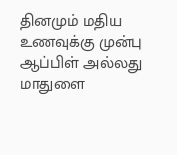தினமும் மதிய உணவுக்கு முன்பு ஆப்பிள் அல்லது மாதுளை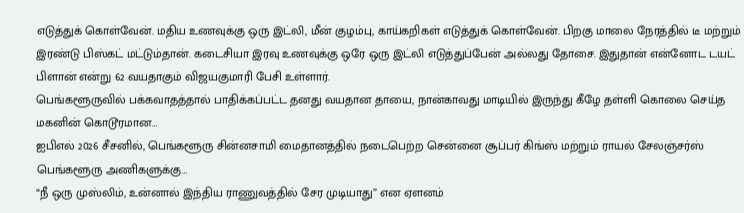எடுத்துக் கொள்வேன். மதிய உணவுக்கு ஒரு இட்லி, மீன் குழம்பு, காய்கறிகள் எடுத்துக் கொள்வேன். பிறகு மாலை நேரத்தில் டீ மற்றும் இரண்டு பிஸ்கட் மட்டும்தான். கடைசியா இரவு உணவுக்கு ஒரே ஒரு இட்லி எடுத்துப்பேன் அல்லது தோசை. இதுதான் என்னோட டயட் பிளான் என்று 62 வயதாகும் விஜயகுமாரி பேசி உள்ளார்.
பெங்களூருவில் பக்கவாதத்தால் பாதிக்கப்பட்ட தனது வயதான தாயை, நான்காவது மாடியில் இருந்து கீழே தள்ளி கொலை செய்த மகனின் கொடூரமான…
ஐபிஎல் 2026 சீசனில், பெங்களூரு சின்னசாமி மைதானத்தில் நடைபெற்ற சென்னை சூப்பர் கிங்ஸ் மற்றும் ராயல் சேலஞ்சர்ஸ் பெங்களூரு அணிகளுக்கு…
“நீ ஒரு முஸ்லிம், உன்னால் இந்திய ராணுவத்தில் சேர முடியாது” என ஏளனம்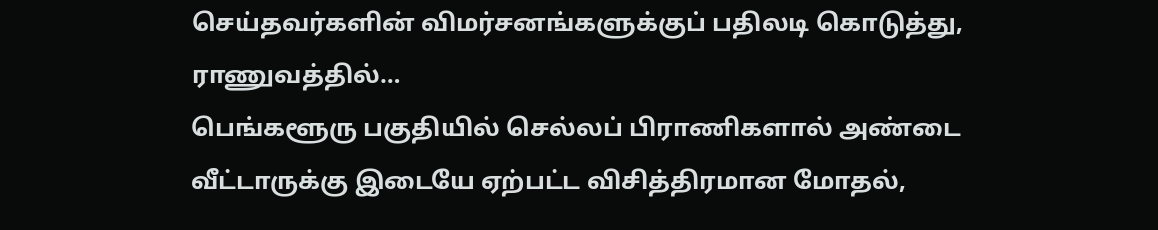செய்தவர்களின் விமர்சனங்களுக்குப் பதிலடி கொடுத்து, ராணுவத்தில்…
பெங்களூரு பகுதியில் செல்லப் பிராணிகளால் அண்டை வீட்டாருக்கு இடையே ஏற்பட்ட விசித்திரமான மோதல்,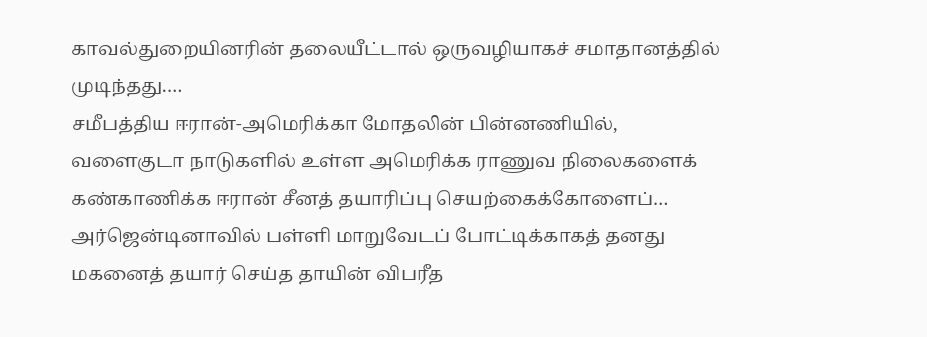காவல்துறையினரின் தலையீட்டால் ஒருவழியாகச் சமாதானத்தில் முடிந்தது.…
சமீபத்திய ஈரான்-அமெரிக்கா மோதலின் பின்னணியில், வளைகுடா நாடுகளில் உள்ள அமெரிக்க ராணுவ நிலைகளைக் கண்காணிக்க ஈரான் சீனத் தயாரிப்பு செயற்கைக்கோளைப்…
அர்ஜென்டினாவில் பள்ளி மாறுவேடப் போட்டிக்காகத் தனது மகனைத் தயார் செய்த தாயின் விபரீத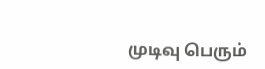முடிவு பெரும்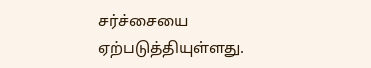சர்ச்சையை ஏற்படுத்தியுள்ளது.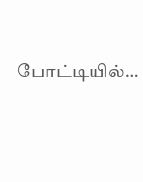போட்டியில்…